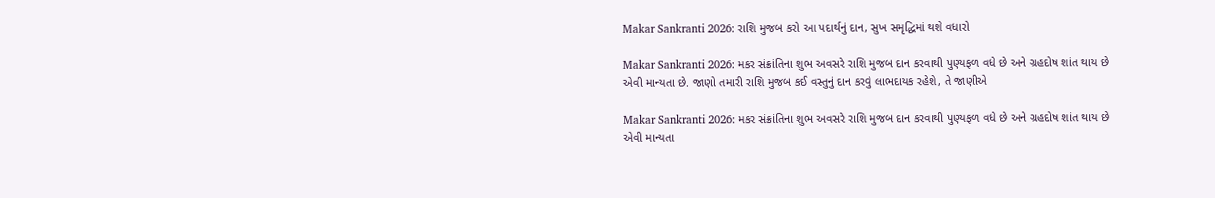Makar Sankranti 2026: રાશિ મુજબ કરો આ પદાર્થનું દાન, સુખ સમૃદ્ધિમાં થશે વધારો

Makar Sankranti 2026: મકર સંક્રાંતિના શુભ અવસરે રાશિ મુજબ દાન કરવાથી પુણ્યફળ વધે છે અને ગ્રહદોષ શાંત થાય છે એવી માન્યતા છે. જાણો તમારી રાશિ મુજબ કઈ વસ્તુનું દાન કરવું લાભદાયક રહેશે, તે જાણીએ

Makar Sankranti 2026: મકર સંક્રાંતિના શુભ અવસરે રાશિ મુજબ દાન કરવાથી પુણ્યફળ વધે છે અને ગ્રહદોષ શાંત થાય છે એવી માન્યતા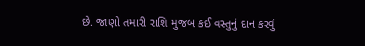છે. જાણો તમારી રાશિ મુજબ કઈ વસ્તુનું દાન કરવું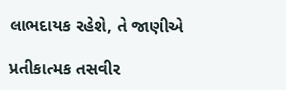લાભદાયક રહેશે, તે જાણીએ

પ્રતીકાત્મક તસવીર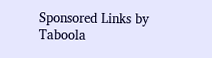Sponsored Links by Taboola